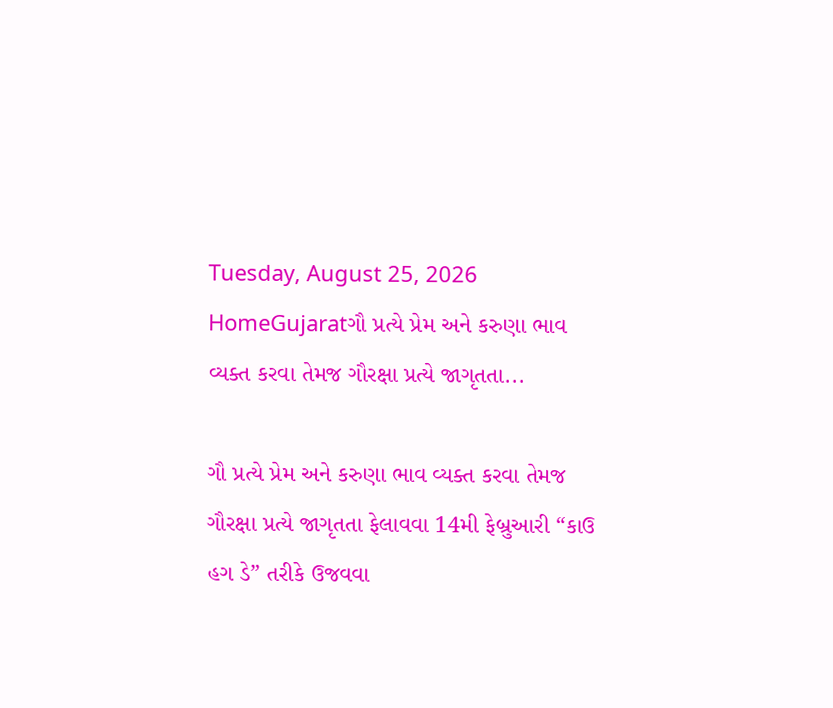Tuesday, August 25, 2026
HomeGujaratગૌ પ્રત્યે પ્રેમ અને કરુણા ભાવ વ્યક્ત કરવા તેમજ ગૌરક્ષા પ્રત્યે જાગૃતતા...

ગૌ પ્રત્યે પ્રેમ અને કરુણા ભાવ વ્યક્ત કરવા તેમજ ગૌરક્ષા પ્રત્યે જાગૃતતા ફેલાવવા 14મી ફેબ્રુઆરી “કાઉ હગ ડે” તરીકે ઉજવવા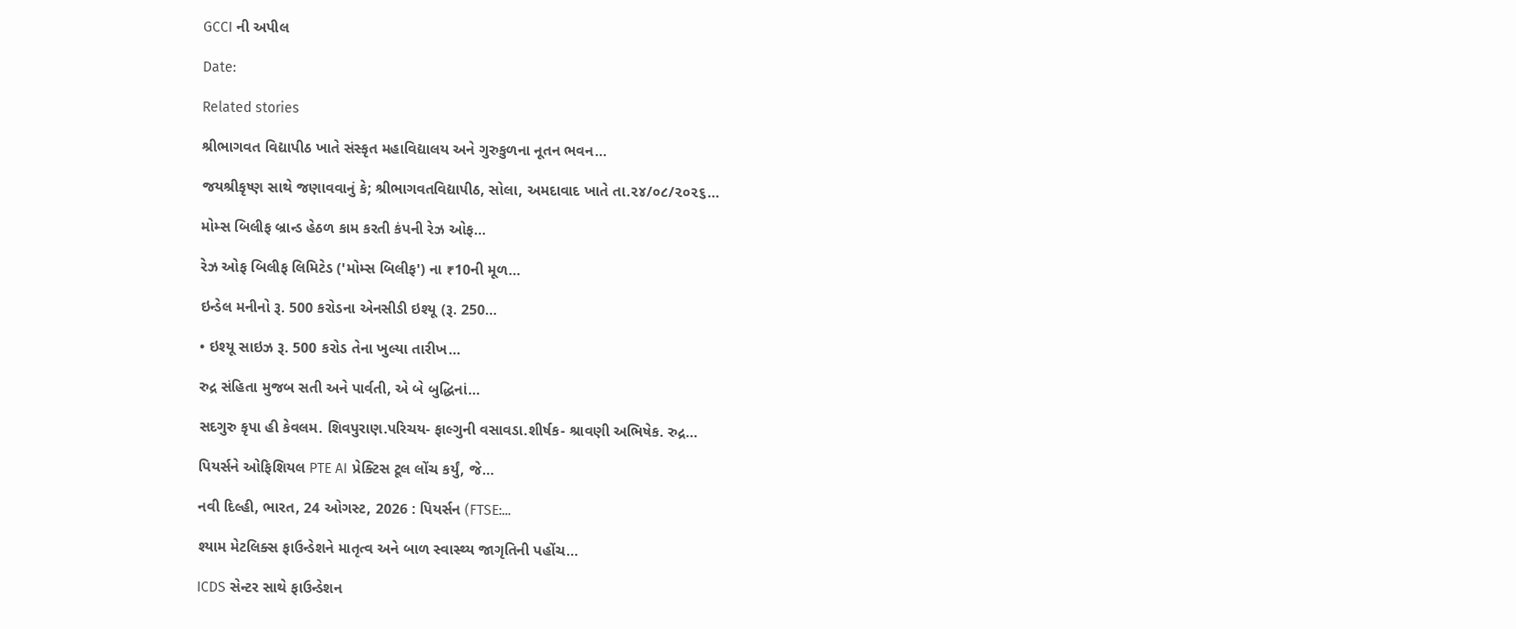GCCI ની અપીલ

Date:

Related stories

શ્રીભાગવત વિદ્યાપીઠ ખાતે સંસ્કૃત મહાવિદ્યાલય અને ગુરુકુળના નૂતન ભવન...

જયશ્રીકૃષ્ણ સાથે જણાવવાનું કે; શ્રીભાગવતવિદ્યાપીઠ, સોલા, અમદાવાદ ખાતે તા.૨૪/૦૮/૨૦૨૬...

મોમ્સ બિલીફ બ્રાન્ડ હેઠળ કામ કરતી કંપની રેઝ ઓફ...

રેઝ ઓફ બિલીફ લિમિટેડ ('મોમ્સ બિલીફ') ના ₹10ની મૂળ...

ઇન્ડેલ મનીનો રૂ. 500 કરોડના એનસીડી ઇશ્યૂ (રૂ. 250...

• ઇશ્યૂ સાઇઝ રૂ. 500 કરોડ તેના ખુલ્યા તારીખ...

રુદ્ર સંહિતા મુજબ સતી અને પાર્વતી, એ બે બુદ્ધિનાં...

સદગુરુ કૃપા હી કેવલમ. શિવપુરાણ.પરિચય- ફાલ્ગુની વસાવડા.શીર્ષક- શ્રાવણી અભિષેક. રુદ્ર...

પિયર્સને ઓફિશિયલ PTE AI પ્રેક્ટિસ ટૂલ લોંચ કર્યું, જે...

નવી દિલ્હી, ભારત, 24 ઓગસ્ટ, 2026 : પિયર્સન (FTSE:...

શ્યામ મેટલિક્સ ફાઉન્ડેશને માતૃત્વ અને બાળ સ્વાસ્થ્ય જાગૃતિની પહોંચ...

ICDS સેન્ટર સાથે ફાઉન્ડેશન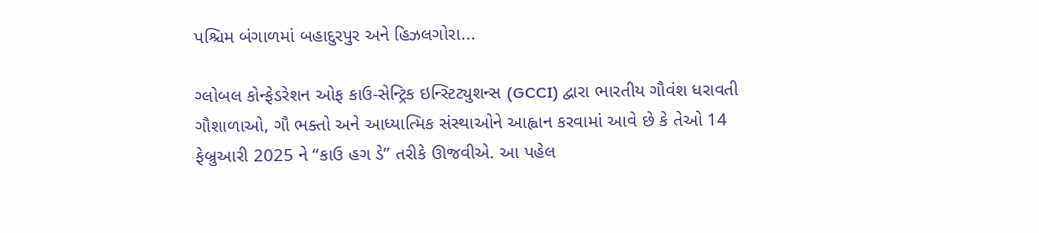પશ્ચિમ બંગાળમાં બહાદુરપુર અને હિઝલગોરા...

ગ્લોબલ કોન્ફેડરેશન ઓફ કાઉ-સેન્ટ્રિક ઇન્સ્ટિટ્યુશન્સ (GCCI) દ્વારા ભારતીય ગૌવંશ ધરાવતી ગૌશાળાઓ, ગૌ ભક્તો અને આધ્યાત્મિક સંસ્થાઓને આહ્વાન કરવામાં આવે છે કે તેઓ 14 ફેબ્રુઆરી 2025 ને “કાઉ હગ ડે” તરીકે ઊજવીએ. આ પહેલ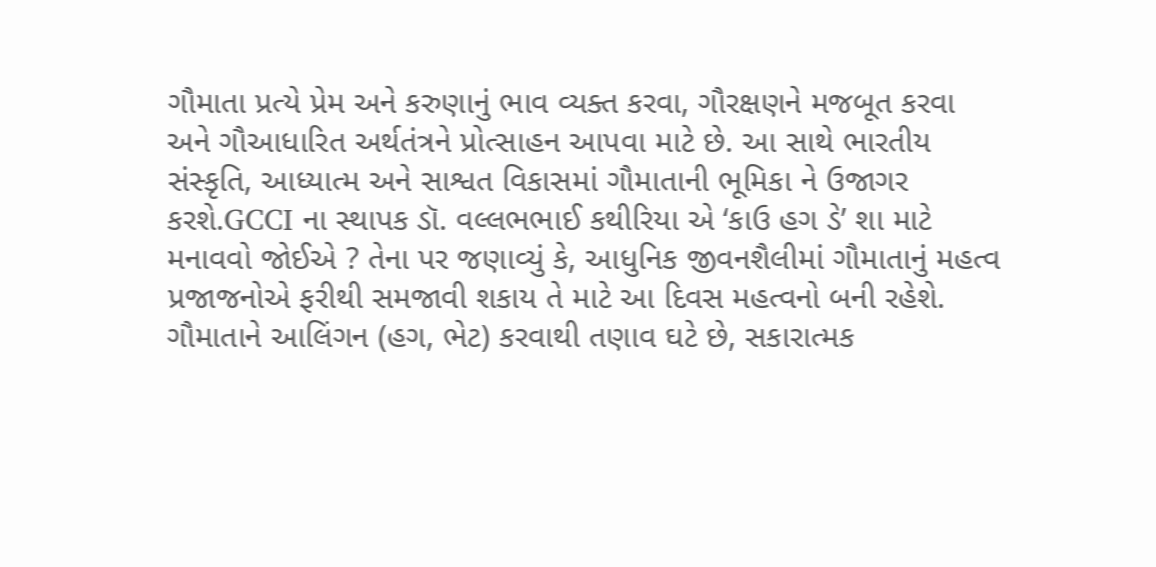ગૌમાતા પ્રત્યે પ્રેમ અને કરુણાનું ભાવ વ્યક્ત કરવા, ગૌરક્ષણને મજબૂત કરવા અને ગૌઆધારિત અર્થતંત્રને પ્રોત્સાહન આપવા માટે છે. આ સાથે ભારતીય સંસ્કૃતિ, આધ્યાત્મ અને સાશ્વત વિકાસમાં ગૌમાતાની ભૂમિકા ને ઉજાગર કરશે.GCCI ના સ્થાપક ડૉ. વલ્લભભાઈ કથીરિયા એ ‘કાઉ હગ ડે’ શા માટે મનાવવો જોઈએ ? તેના પર જણાવ્યું કે, આધુનિક જીવનશૈલીમાં ગૌમાતાનું મહત્વ પ્રજાજનોએ ફરીથી સમજાવી શકાય તે માટે આ દિવસ મહત્વનો બની રહેશે. ગૌમાતાને આલિંગન (હગ, ભેટ) કરવાથી તણાવ ઘટે છે, સકારાત્મક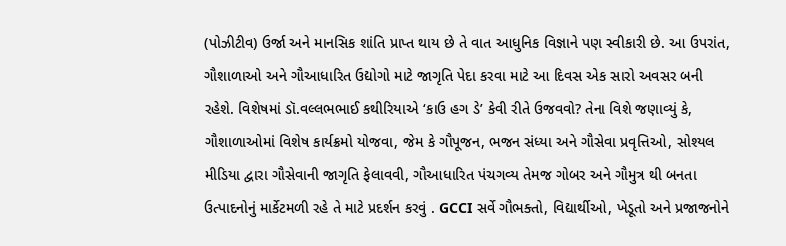(પોઝીટીવ) ઉર્જા અને માનસિક શાંતિ પ્રાપ્ત થાય છે તે વાત આધુનિક વિજ્ઞાને પણ સ્વીકારી છે. આ ઉપરાંત, ગૌશાળાઓ અને ગૌઆધારિત ઉદ્યોગો માટે જાગૃતિ પેદા કરવા માટે આ દિવસ એક સારો અવસર બની રહેશે. વિશેષમાં ડૉ.વલ્લભભાઈ કથીરિયાએ ‘કાઉ હગ ડે’ કેવી રીતે ઉજવવો? તેના વિશે જણાવ્યું કે, ગૌશાળાઓમાં વિશેષ કાર્યક્રમો યોજવા, જેમ કે ગૌપૂજન, ભજન સંધ્યા અને ગૌસેવા પ્રવૃત્તિઓ, સોશ્યલ મીડિયા દ્વારા ગૌસેવાની જાગૃતિ ફેલાવવી, ગૌઆધારિત પંચગવ્ય તેમજ ગોબર અને ગૌમુત્ર થી બનતા ઉત્પાદનોનું માર્કેટમળી રહે તે માટે પ્રદર્શન કરવું . GCCI સર્વે ગૌભક્તો, વિદ્યાર્થીઓ, ખેડૂતો અને પ્રજાજનોને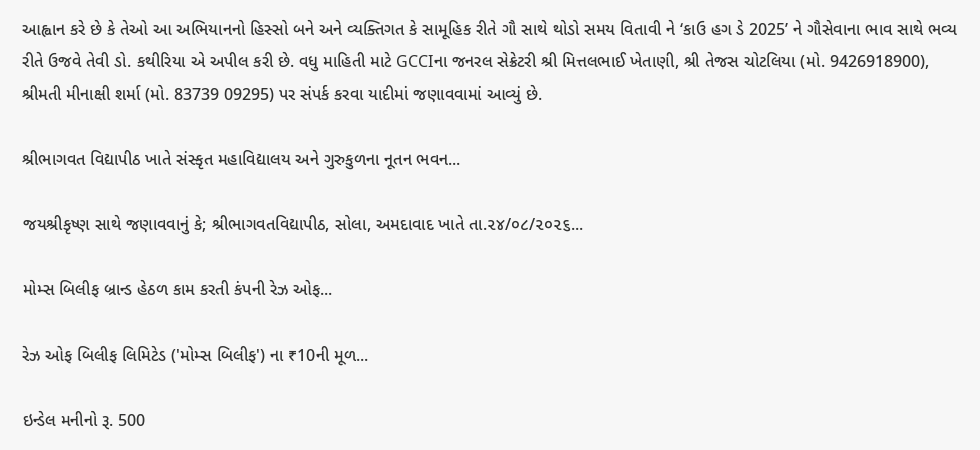આહ્વાન કરે છે કે તેઓ આ અભિયાનનો હિસ્સો બને અને વ્યક્તિગત કે સામૂહિક રીતે ગૌ સાથે થોડો સમય વિતાવી ને ‘કાઉ હગ ડે 2025’ ને ગૌસેવાના ભાવ સાથે ભવ્ય રીતે ઉજવે તેવી ડો. કથીરિયા એ અપીલ કરી છે. વધુ માહિતી માટે GCCIના જનરલ સેક્રેટરી શ્રી મિત્તલભાઈ ખેતાણી, શ્રી તેજસ ચોટલિયા (મો. 9426918900), શ્રીમતી મીનાક્ષી શર્મા (મો. 83739 09295) પર સંપર્ક કરવા યાદીમાં જણાવવામાં આવ્યું છે.

શ્રીભાગવત વિદ્યાપીઠ ખાતે સંસ્કૃત મહાવિદ્યાલય અને ગુરુકુળના નૂતન ભવન...

જયશ્રીકૃષ્ણ સાથે જણાવવાનું કે; શ્રીભાગવતવિદ્યાપીઠ, સોલા, અમદાવાદ ખાતે તા.૨૪/૦૮/૨૦૨૬...

મોમ્સ બિલીફ બ્રાન્ડ હેઠળ કામ કરતી કંપની રેઝ ઓફ...

રેઝ ઓફ બિલીફ લિમિટેડ ('મોમ્સ બિલીફ') ના ₹10ની મૂળ...

ઇન્ડેલ મનીનો રૂ. 500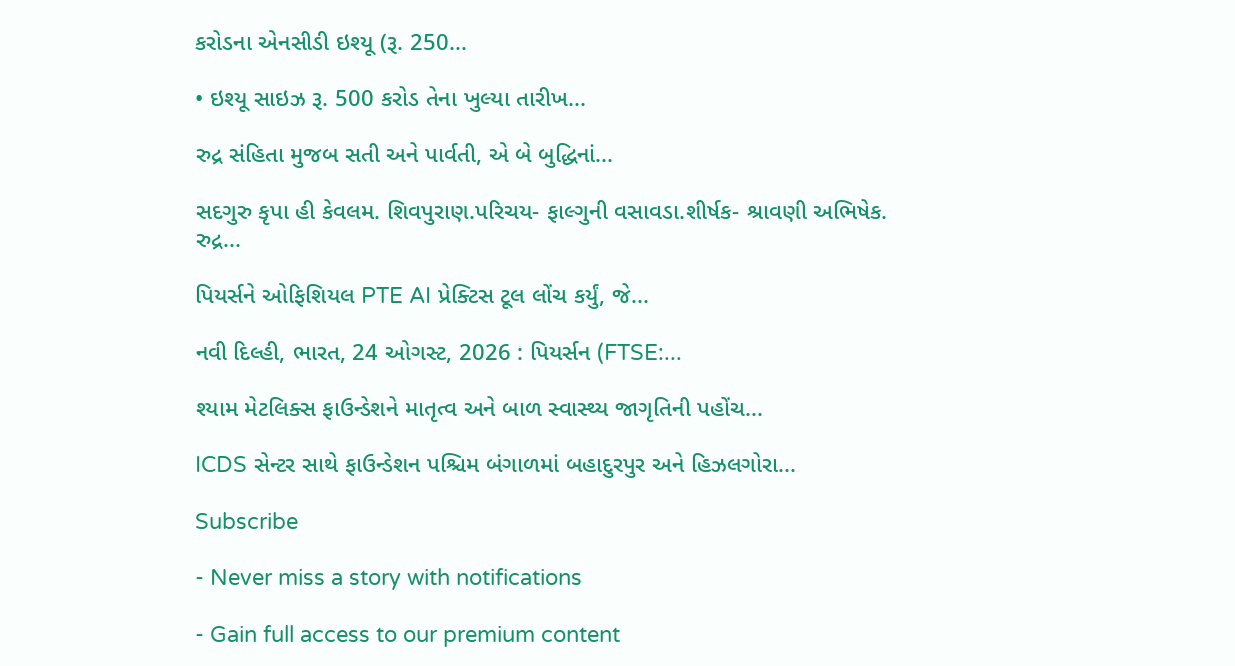કરોડના એનસીડી ઇશ્યૂ (રૂ. 250...

• ઇશ્યૂ સાઇઝ રૂ. 500 કરોડ તેના ખુલ્યા તારીખ...

રુદ્ર સંહિતા મુજબ સતી અને પાર્વતી, એ બે બુદ્ધિનાં...

સદગુરુ કૃપા હી કેવલમ. શિવપુરાણ.પરિચય- ફાલ્ગુની વસાવડા.શીર્ષક- શ્રાવણી અભિષેક. રુદ્ર...

પિયર્સને ઓફિશિયલ PTE AI પ્રેક્ટિસ ટૂલ લોંચ કર્યું, જે...

નવી દિલ્હી, ભારત, 24 ઓગસ્ટ, 2026 : પિયર્સન (FTSE:...

શ્યામ મેટલિક્સ ફાઉન્ડેશને માતૃત્વ અને બાળ સ્વાસ્થ્ય જાગૃતિની પહોંચ...

ICDS સેન્ટર સાથે ફાઉન્ડેશન પશ્ચિમ બંગાળમાં બહાદુરપુર અને હિઝલગોરા...

Subscribe

- Never miss a story with notifications

- Gain full access to our premium content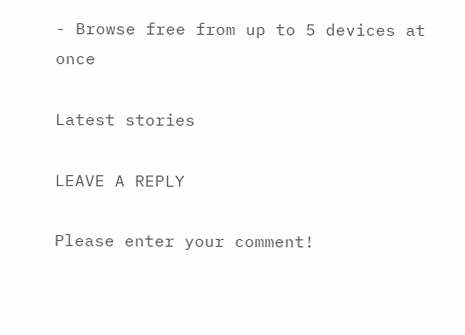- Browse free from up to 5 devices at once

Latest stories

LEAVE A REPLY

Please enter your comment!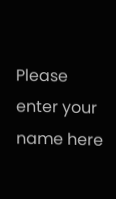Please enter your name here